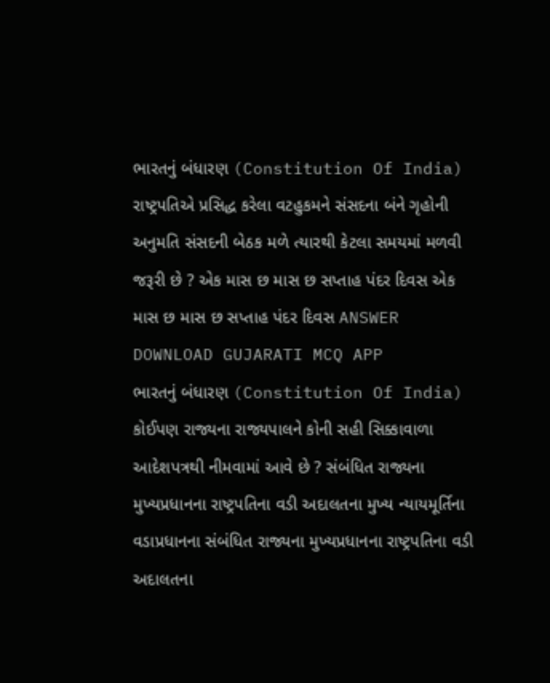ભારતનું બંધારણ (Constitution Of India) રાષ્ટ્રપતિએ પ્રસિદ્ધ કરેલા વટહુકમને સંસદના બંને ગૃહોની અનુમતિ સંસદની બેઠક મળે ત્યારથી કેટલા સમયમાં મળવી જરૂરી છે ? એક માસ છ માસ છ સપ્તાહ પંદર દિવસ એક માસ છ માસ છ સપ્તાહ પંદર દિવસ ANSWER DOWNLOAD GUJARATI MCQ APP
ભારતનું બંધારણ (Constitution Of India) કોઈપણ રાજ્યના રાજ્યપાલને કોની સહી સિક્કાવાળા આદેશપત્રથી નીમવામાં આવે છે ? સંબંધિત રાજ્યના મુખ્યપ્રધાનના રાષ્ટ્રપતિના વડી અદાલતના મુખ્ય ન્યાયમૂર્તિના વડાપ્રધાનના સંબંધિત રાજ્યના મુખ્યપ્રધાનના રાષ્ટ્રપતિના વડી અદાલતના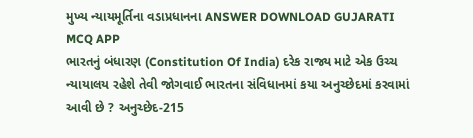મુખ્ય ન્યાયમૂર્તિના વડાપ્રધાનના ANSWER DOWNLOAD GUJARATI MCQ APP
ભારતનું બંધારણ (Constitution Of India) દરેક રાજ્ય માટે એક ઉચ્ચ ન્યાયાલય રહેશે તેવી જોગવાઈ ભારતના સંવિધાનમાં કયા અનુચ્છેદમાં કરવામાં આવી છે ? અનુચ્છેદ-215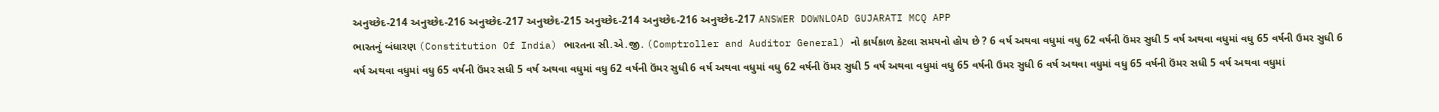અનુચ્છેદ-214 અનુચ્છેદ-216 અનુચ્છેદ-217 અનુચ્છેદ-215 અનુચ્છેદ-214 અનુચ્છેદ-216 અનુચ્છેદ-217 ANSWER DOWNLOAD GUJARATI MCQ APP
ભારતનું બંધારણ (Constitution Of India) ભારતના સી.એ.જી. (Comptroller and Auditor General) નો કાર્યકાળ કેટલા સમયનો હોય છે ? 6 વર્ષ અથવા વધુમાં વધુ 62 વર્ષની ઉંમર સુધી 5 વર્ષ અથવા વધુમાં વધુ 65 વર્ષની ઉમર સુધી 6 વર્ષ અથવા વધુમાં વધુ 65 વર્ષની ઉંમર સધી 5 વર્ષ અથવા વધુમાં વધુ 62 વર્ષની ઉંમર સુધી 6 વર્ષ અથવા વધુમાં વધુ 62 વર્ષની ઉંમર સુધી 5 વર્ષ અથવા વધુમાં વધુ 65 વર્ષની ઉમર સુધી 6 વર્ષ અથવા વધુમાં વધુ 65 વર્ષની ઉંમર સધી 5 વર્ષ અથવા વધુમાં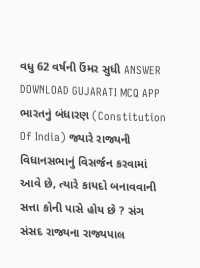વધુ 62 વર્ષની ઉંમર સુધી ANSWER DOWNLOAD GUJARATI MCQ APP
ભારતનું બંધારણ (Constitution Of India) જ્યારે રાજ્યની વિધાનસભાનું વિસર્જન કરવામાં આવે છે, ત્યારે કાયદો બનાવવાની સત્તા કોની પાસે હોય છે ? સંગ સંસદ રાજ્યના રાજ્યપાલ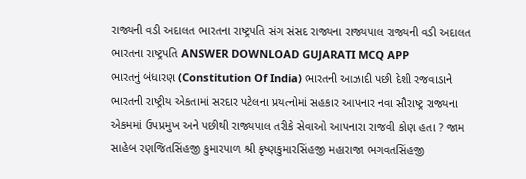રાજ્યની વડી અદાલત ભારતના રાષ્ટ્રપતિ સંગ સંસદ રાજ્યના રાજ્યપાલ રાજ્યની વડી અદાલત ભારતના રાષ્ટ્રપતિ ANSWER DOWNLOAD GUJARATI MCQ APP
ભારતનું બંધારણ (Constitution Of India) ભારતની આઝાદી પછી દેશી રજવાડાને ભારતની રાષ્ટ્રીય એકતામાં સરદાર પટેલના પ્રયત્નોમાં સહકાર આપનાર નવા સૌરાષ્ટ્ર રાજ્યના એકમમાં ઉપપ્રમુખ અને પછીથી રાજ્યપાલ તરીકે સેવાઓ આપનારા રાજવી કોણ હતા ? જામ સાહેબ રણજિતસિંહજી કુમારપાળ શ્રી કૃષ્ણકુમારસિંહજી મહારાજા ભગવતસિંહજી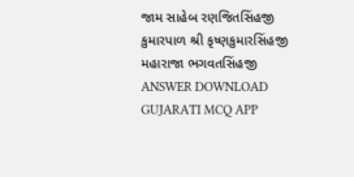જામ સાહેબ રણજિતસિંહજી કુમારપાળ શ્રી કૃષ્ણકુમારસિંહજી મહારાજા ભગવતસિંહજી ANSWER DOWNLOAD GUJARATI MCQ APP